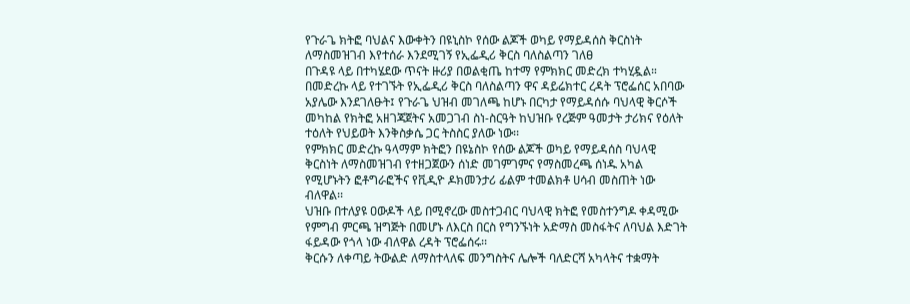የጉራጌ ክትፎ ባህልና እውቀትን በዩኒስኮ የሰው ልጆች ወካይ የማይዳሰስ ቅርስነት ለማስመዝገብ እየተሰራ እንደሚገኝ የኢፌዲሪ ቅርስ ባለስልጣን ገለፀ
በጉዳዩ ላይ በተካሄደው ጥናት ዙሪያ በወልቂጤ ከተማ የምክክር መድረክ ተካሂዷል።
በመድረኩ ላይ የተገኙት የኢፌዲሪ ቅርስ ባለስልጣን ዋና ዳይሬክተር ረዳት ፕሮፌሰር አበባው አያሌው እንደገለፁት፤ የጉራጌ ህዝብ መገለጫ ከሆኑ በርካታ የማይዳሰሱ ባህላዊ ቅርሶች መካከል የክትፎ አዘገጃጀትና አመጋገብ ስነ-ስርዓት ከህዝቡ የረጅም ዓመታት ታሪክና የዕለት ተዕለት የህይወት እንቅስቃሴ ጋር ትስስር ያለው ነው፡፡
የምክክር መድረኩ ዓላማም ክትፎን በዩኔስኮ የሰው ልጆች ወካይ የማይዳሰስ ባህላዊ ቅርስነት ለማስመዝገብ የተዘጋጀውን ሰነድ መገምገምና የማስመረጫ ሰነዱ አካል የሚሆኑትን ፎቶግራፎችና የቪዲዮ ዶክመንታሪ ፊልም ተመልክቶ ሀሳብ መስጠት ነው ብለዋል፡፡
ህዝቡ በተለያዩ ዐውዶች ላይ በሚኖረው መስተጋብር ባህላዊ ክትፎ የመስተንግዶ ቀዳሚው የምግብ ምርጫ ዝግጅት በመሆኑ ለእርስ በርስ የግንኙነት አድማስ መስፋትና ለባህል እድገት ፋይዳው የጎላ ነው ብለዋል ረዳት ፕሮፌሰሩ፡፡
ቅርሱን ለቀጣይ ትውልድ ለማስተላለፍ መንግስትና ሌሎች ባለድርሻ አካላትና ተቋማት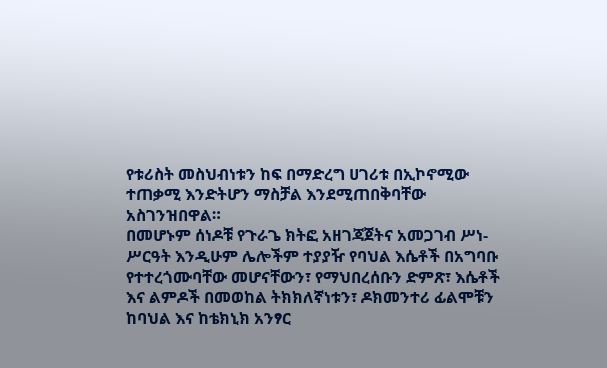የቱሪስት መስህብነቱን ከፍ በማድረግ ሀገሪቱ በኢኮኖሚው ተጠቃሚ እንድትሆን ማስቻል እንደሚጠበቅባቸው አስገንዝበዋል።
በመሆኑም ሰነዶቹ የጉራጌ ክትፎ አዘገጃጀትና አመጋገብ ሥነ-ሥርዓት እንዲሁም ሌሎችም ተያያዥ የባህል እሴቶች በአግባቡ የተተረጎሙባቸው መሆናቸውን፣ የማህበረሰቡን ድምጽ፣ እሴቶች እና ልምዶች በመወከል ትክክለኛነቱን፣ ዶክመንተሪ ፊልሞቹን ከባህል እና ከቴክኒክ አንፃር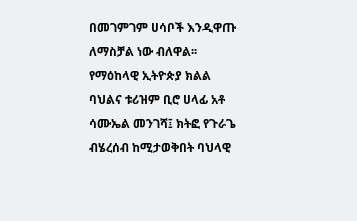በመገምገም ሀሳቦች እንዲዋጡ ለማስቻል ነው ብለዋል፡፡
የማዕከላዊ ኢትዮጵያ ክልል ባህልና ቱሪዝም ቢሮ ሀላፊ አቶ ሳሙኤል መንገሻ፤ ክትፎ የጉራጌ ብሄረሰብ ከሚታወቅበት ባህላዊ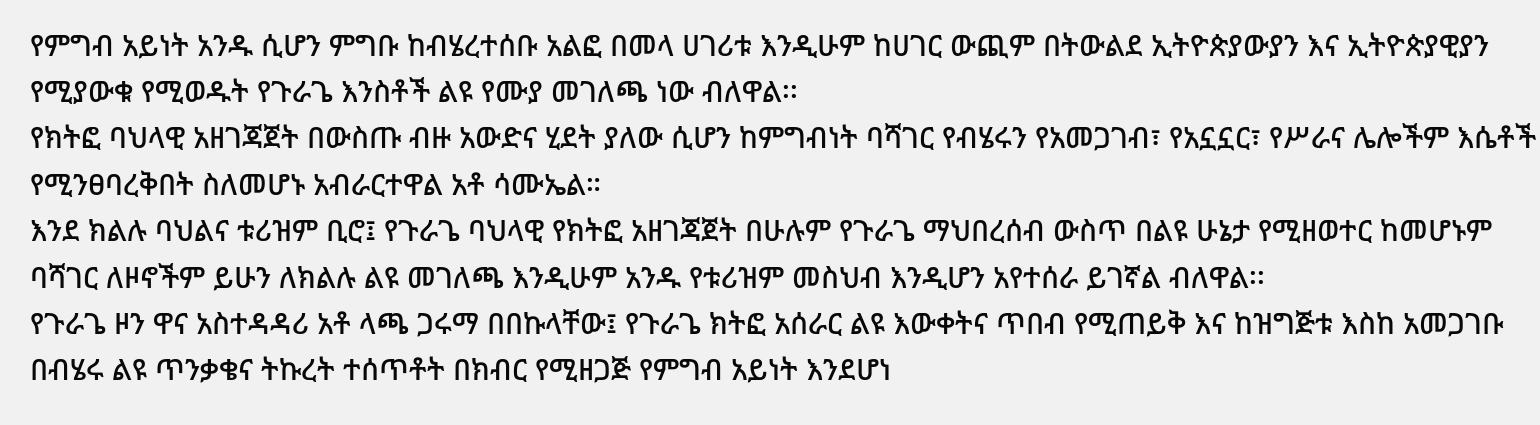የምግብ አይነት አንዱ ሲሆን ምግቡ ከብሄረተሰቡ አልፎ በመላ ሀገሪቱ እንዲሁም ከሀገር ውጪም በትውልደ ኢትዮጵያውያን እና ኢትዮጵያዊያን የሚያውቁ የሚወዱት የጉራጌ እንስቶች ልዩ የሙያ መገለጫ ነው ብለዋል፡፡
የክትፎ ባህላዊ አዘገጃጀት በውስጡ ብዙ አውድና ሂደት ያለው ሲሆን ከምግብነት ባሻገር የብሄሩን የአመጋገብ፣ የአኗኗር፣ የሥራና ሌሎችም እሴቶች የሚንፀባረቅበት ስለመሆኑ አብራርተዋል አቶ ሳሙኤል።
እንደ ክልሉ ባህልና ቱሪዝም ቢሮ፤ የጉራጌ ባህላዊ የክትፎ አዘገጃጀት በሁሉም የጉራጌ ማህበረሰብ ውስጥ በልዩ ሁኔታ የሚዘወተር ከመሆኑም ባሻገር ለዞኖችም ይሁን ለክልሉ ልዩ መገለጫ እንዲሁም አንዱ የቱሪዝም መስህብ እንዲሆን አየተሰራ ይገኛል ብለዋል፡፡
የጉራጌ ዞን ዋና አስተዳዳሪ አቶ ላጫ ጋሩማ በበኩላቸው፤ የጉራጌ ክትፎ አሰራር ልዩ እውቀትና ጥበብ የሚጠይቅ እና ከዝግጅቱ እስከ አመጋገቡ በብሄሩ ልዩ ጥንቃቄና ትኩረት ተሰጥቶት በክብር የሚዘጋጅ የምግብ አይነት እንደሆነ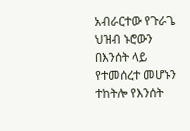አብራርተው የጉራጌ ህዝብ ኑሮውን በእንሰት ላይ የተመሰረተ መሆኑን ተከትሎ የእንሰት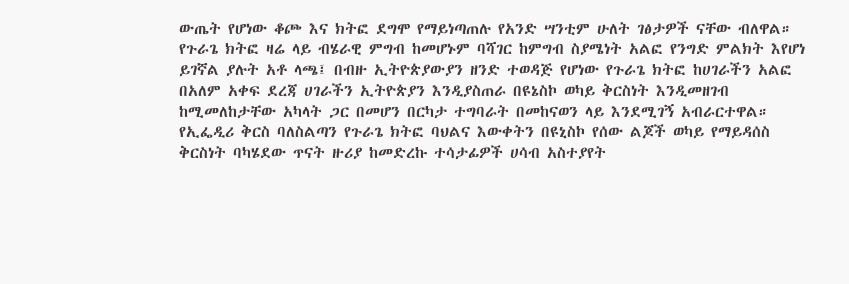ውጤት የሆነው ቆጮ እና ክትፎ ደግሞ የማይነጣጠሉ የአንድ ሣንቲም ሁለት ገፅታዎች ናቸው ብለዋል።
የጉራጌ ክትፎ ዛሬ ላይ ብሄራዊ ምግብ ከመሆኑም ባሻገር ከምግብ ስያሜነት አልፎ የንግድ ምልክት እየሆነ ይገኛል ያሉት አቶ ላጫ፤ በብዙ ኢትዮጵያውያን ዘንድ ተወዳጅ የሆነው የጉራጌ ክትፎ ከሀገራችን አልፎ በአለም አቀፍ ደረጃ ሀገራችን ኢትዮጵያን እንዲያስጠራ በዩኔስኮ ወካይ ቅርስነት እንዲመዘገብ ከሚመለከታቸው አካላት ጋር በመሆን በርካታ ተግባራት በመከናወን ላይ እንደሚገኝ አብራርተዋል።
የኢፌዲሪ ቅርስ ባለስልጣን የጉራጌ ክትፎ ባህልና እውቀትን በዩኒስኮ የሰው ልጆች ወካይ የማይዳሰስ ቅርስነት ባካሄደው ጥናት ዙሪያ ከመድረኩ ተሳታፊዎች ሀሳብ አስተያየት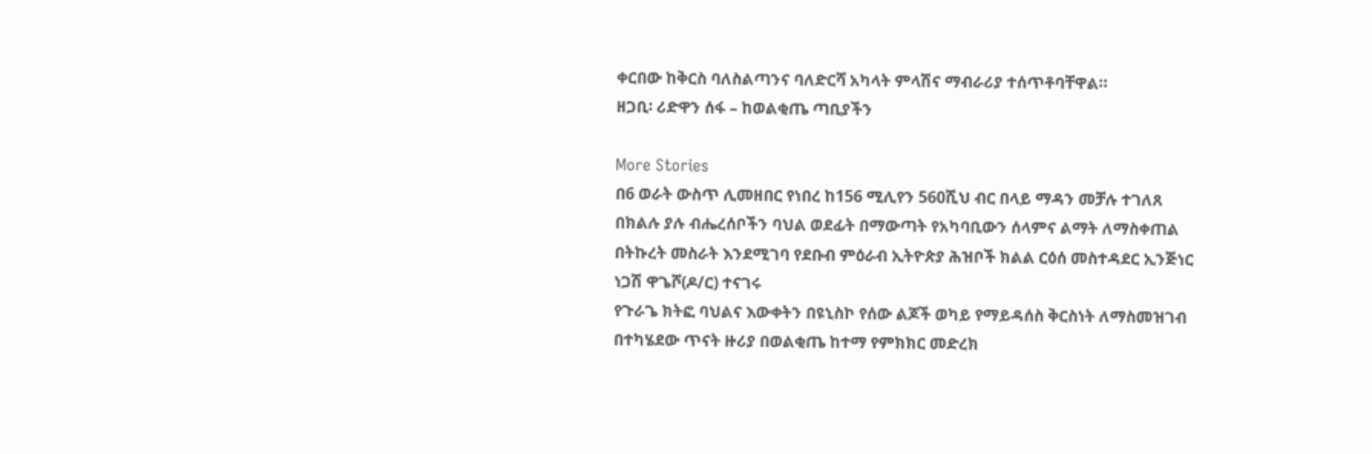ቀርበው ከቅርስ ባለስልጣንና ባለድርሻ አካላት ምላሽና ማብራሪያ ተሰጥቶባቸዋል።
ዘጋቢ፡ ሪድዋን ሰፋ – ከወልቂጤ ጣቢያችን

More Stories
በ6 ወራት ውስጥ ሊመዘበር የነበረ ከ156 ሚሊየን 560ሺህ ብር በላይ ማዳን መቻሉ ተገለጸ
በክልሉ ያሉ ብሔረሰቦችን ባህል ወደፊት በማውጣት የአካባቢውን ሰላምና ልማት ለማስቀጠል በትኩረት መስራት እንደሚገባ የደቡብ ምዕራብ ኢትዮጵያ ሕዝቦች ክልል ርዕሰ መስተዳደር ኢንጅነር ነጋሽ ዋጌሾ(ዶ/ር) ተናገሩ
የጉራጌ ክትፎ ባህልና እውቀትን በዩኒስኮ የሰው ልጆች ወካይ የማይዳሰስ ቅርስነት ለማስመዝገብ በተካሄደው ጥናት ዙሪያ በወልቂጤ ከተማ የምክክር መድረክ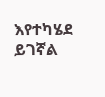እየተካሄደ ይገኛል